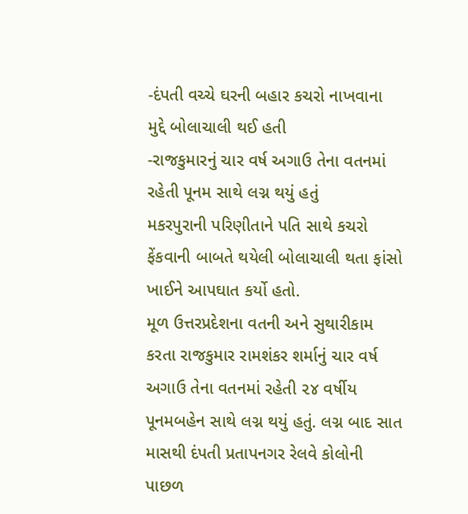-દંપતી વચ્ચે ઘરની બહાર કચરો નાખવાના મુદ્દે બોલાચાલી થઈ હતી
-રાજકુમારનું ચાર વર્ષ અગાઉ તેના વતનમાં રહેતી પૂનમ સાથે લગ્ન થયું હતું
મકરપુરાની પરિણીતાને પતિ સાથે કચરો ફેંકવાની બાબતે થયેલી બોલાચાલી થતા ફાંસો ખાઈને આપઘાત કર્યો હતો.
મૂળ ઉત્તરપ્રદેશના વતની અને સુથારીકામ કરતા રાજકુમાર રામશંકર શર્માનું ચાર વર્ષ અગાઉ તેના વતનમાં રહેતી ૨૪ વર્ષીય પૂનમબહેન સાથે લગ્ન થયું હતું. લગ્ન બાદ સાત માસથી દંપતી પ્રતાપનગર રેલવે કોલોની પાછળ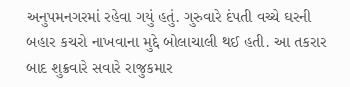અનુપમનગરમાં રહેવા ગયું હતું. ગુરુવારે દંપતી વચ્ચે ઘરની બહાર કચરો નાખવાના મુદ્દે બોલાચાલી થઈ હતી. આ તકરાર બાદ શુક્રવારે સવારે રાજુકમાર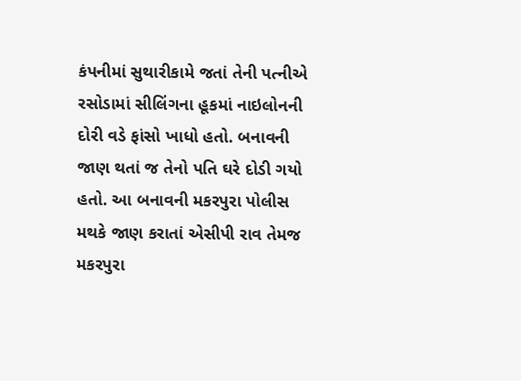કંપનીમાં સુથારીકામે જતાં તેની પત્નીએ રસોડામાં સીલિંગના હૂકમાં નાઇલોનની દોરી વડે ફાંસો ખાધો હતો. બનાવની જાણ થતાં જ તેનો પતિ ઘરે દોડી ગયો હતો. આ બનાવની મકરપુરા પોલીસ મથકે જાણ કરાતાં એસીપી રાવ તેમજ મકરપુરા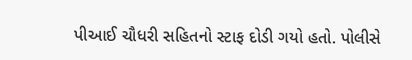પીઆઈ ચૌધરી સહિતનો સ્ટાફ દોડી ગયો હતો. પોલીસે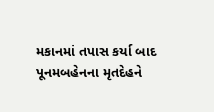મકાનમાં તપાસ કર્યા બાદ પૂનમબહેનના મૃતદેહને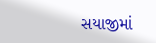સયાજીમાં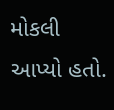મોકલી આપ્યો હતો.